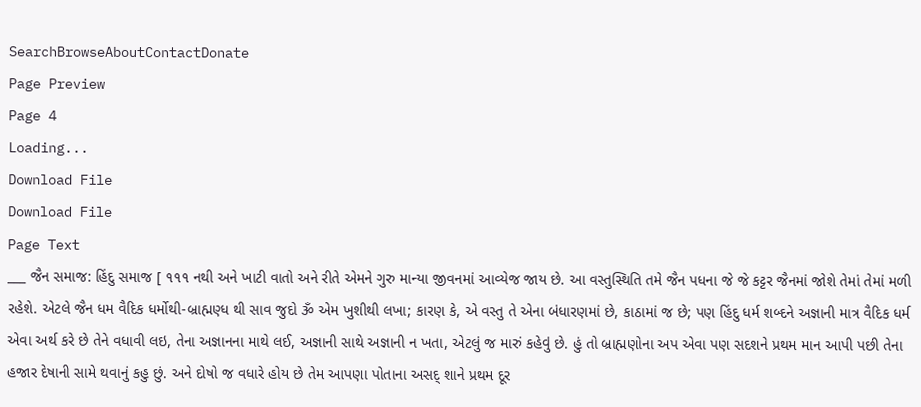SearchBrowseAboutContactDonate
Page Preview
Page 4
Loading...
Download File
Download File
Page Text
___ જૈન સમાજ: હિંદુ સમાજ [ ૧૧૧ નથી અને ખાટી વાતો અને રીતે એમને ગુરુ માન્યા જીવનમાં આવ્યેજ જાય છે. આ વસ્તુસ્થિતિ તમે જૈન પધના જે જે કટ્ટર જૈનમાં જોશે તેમાં તેમાં મળી રહેશે. એટલે જૈન ધમ વૈદિક ધર્મોથી-બ્રાહ્મણ્ધ થી સાવ જુદો ૐ એમ ખુશીથી લખા; કારણ કે, એ વસ્તુ તે એના બંધારણમાં છે, કાઠામાં જ છે; પણ હિંદુ ધર્મ શબ્દને અજ્ઞાની માત્ર વૈદિક ધર્મ એવા અર્થ કરે છે તેને વધાવી લઇ, તેના અજ્ઞાનના માથે લઈ, અજ્ઞાની સાથે અજ્ઞાની ન ખતા, એટલું જ મારું કહેવું છે. હું તો બ્રાહ્મણોના અપ એવા પણ સદશને પ્રથમ માન આપી પછી તેના હજાર દેષાની સામે થવાનું કહુ છું. અને દોષો જ વધારે હોય છે તેમ આપણા પોતાના અસદ્ શાને પ્રથમ દૂર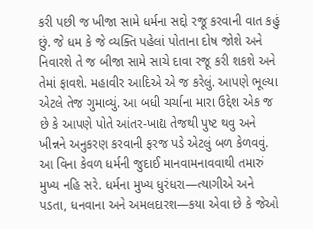કરી પછી જ ખીજા સામે ધર્મના સદ્દો રજૂ કરવાની વાત કહું છું. જે ધમ કે જે વ્યક્તિ પહેલાં પોતાના દોષ જોશે અને નિવારશે તે જ બીજા સામે સાચે દાવા રજૂ કરી શકશે અને તેમાં ફાવશે. મહાવીર આદિએ એ જ કરેલું. આપણે ભૂલ્યા એટલે તેજ ગુમાવ્યું. આ બધી ચર્ચાના મારા ઉદ્દેશ એક જ છે કે આપણે પોતે આંતર-ખાદ્ય તેજથી પુષ્ટ થવુ અને ખીન્નને અનુકરણ કરવાની ફરજ પડે એટલું બળ કેળવવું. આ વિના કેવળ ધર્મની જુદાઈ માનવામનાવવાથી તમારું મુખ્ય નહિ સરે. ધર્મના મુખ્ય ધુરંધરા—ત્યાગીએ અને પડતા, ધનવાના અને અમલદારશ—કયા એવા છે કે જેઓ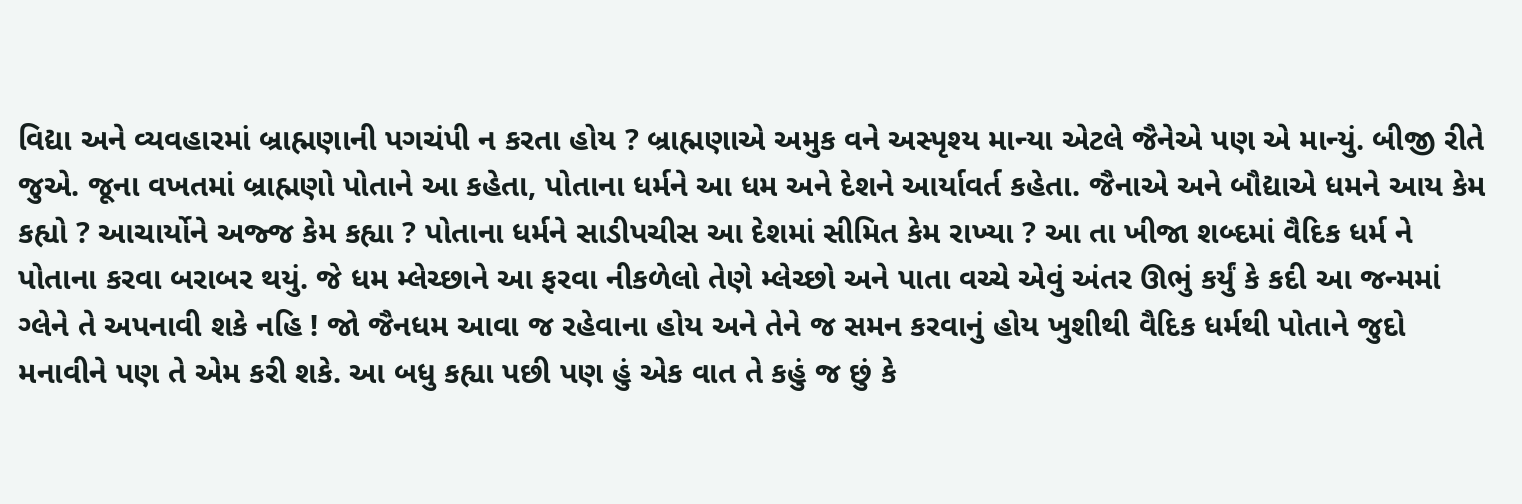વિદ્યા અને વ્યવહારમાં બ્રાહ્મણાની પગચંપી ન કરતા હોય ? બ્રાહ્મણાએ અમુક વને અસ્પૃશ્ય માન્યા એટલે જૈનેએ પણ એ માન્યું. બીજી રીતે જુએ. જૂના વખતમાં બ્રાહ્મણો પોતાને આ કહેતા, પોતાના ધર્મને આ ધમ અને દેશને આર્યાવર્ત કહેતા. જૈનાએ અને બૌદ્યાએ ધમને આય કેમ કહ્યો ? આચાર્યોને અજ્જ કેમ કહ્યા ? પોતાના ધર્મને સાડીપચીસ આ દેશમાં સીમિત કેમ રાખ્યા ? આ તા ખીજા શબ્દમાં વૈદિક ધર્મ ને પોતાના કરવા બરાબર થયું. જે ધમ મ્લેચ્છાને આ ફરવા નીકળેલો તેણે મ્લેચ્છો અને પાતા વચ્ચે એવું અંતર ઊભું કર્યું કે કદી આ જન્મમાં ગ્લેને તે અપનાવી શકે નહિ ! જો જૈનધમ આવા જ રહેવાના હોય અને તેને જ સમન કરવાનું હોય ખુશીથી વૈદિક ધર્મથી પોતાને જુદો મનાવીને પણ તે એમ કરી શકે. આ બધુ કહ્યા પછી પણ હું એક વાત તે કહું જ છું કે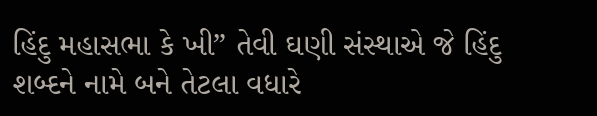હિંદુ મહાસભા કે ખી” તેવી ઘણી સંસ્થાએ જે હિંદુ શબ્દને નામે બને તેટલા વધારે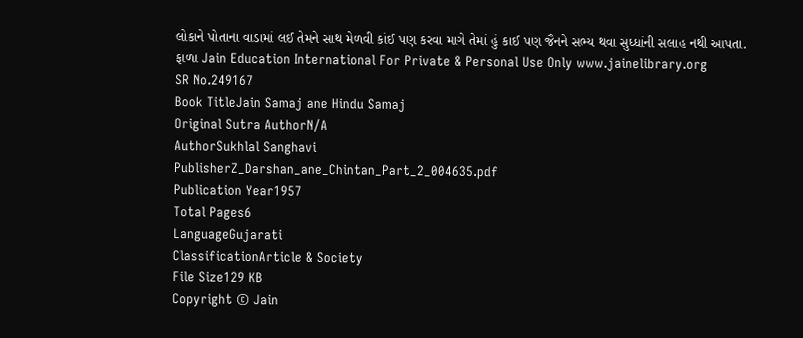લોકાને પોતાના વાડામાં લઈ તેમને સાથ મેળવી કાંઈ પણ કરવા માગે તેમાં હું કાઈ પણ જૈનને સભ્ય થવા સુધ્ધાંની સલાહ નથી આપતા. ફાળા Jain Education International For Private & Personal Use Only www.jainelibrary.org
SR No.249167
Book TitleJain Samaj ane Hindu Samaj
Original Sutra AuthorN/A
AuthorSukhlal Sanghavi
PublisherZ_Darshan_ane_Chintan_Part_2_004635.pdf
Publication Year1957
Total Pages6
LanguageGujarati
ClassificationArticle & Society
File Size129 KB
Copyright © Jain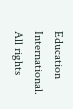Education International. All rights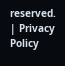reserved. | Privacy Policy